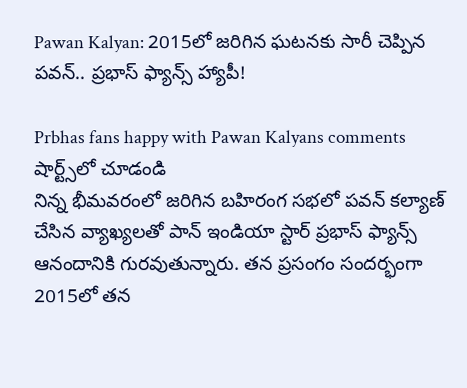Pawan Kalyan: 2015లో జరిగిన ఘటనకు సారీ చెప్పిన పవన్.. ప్రభాస్ ఫ్యాన్స్ హ్యాపీ!

Prbhas fans happy with Pawan Kalyans comments
షార్ట్స్‌లో చూడండి
నిన్న భీమవరంలో జరిగిన బహిరంగ సభలో పవన్ కల్యాణ్ చేసిన వ్యాఖ్యలతో పాన్ ఇండియా స్టార్ ప్రభాస్ ఫ్యాన్స్ ఆనందానికి గురవుతున్నారు. తన ప్రసంగం సందర్భంగా 2015లో తన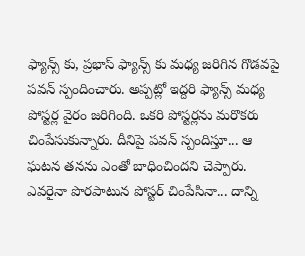ఫ్యాన్స్ కు, ప్రభాస్ ఫ్యాన్స్ కు మధ్య జరిగిన గొడవపై పవన్ స్పందించారు. అప్పట్లో ఇద్దరి ఫ్యాన్స్ మధ్య పోస్టర్ల వైరం జరిగింది. ఒకరి పోస్టర్లను మరొకరు చింపేసుకున్నారు. దీనిపై పవన్ స్పందిస్తూ... ఆ ఘటన తనను ఎంతో బాధించిందని చెప్పారు. ఎవరైనా పొరపాటున పోస్టర్ చింపేసినా... దాన్ని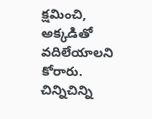క్షమించి, అక్కడితో వదిలేయాలని కోరారు. చిన్నిచిన్ని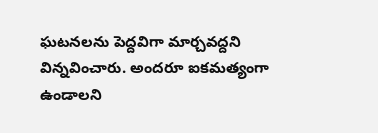ఘటనలను పెద్దవిగా మార్చవద్దని విన్నవించారు. అందరూ ఐకమత్యంగా ఉండాలని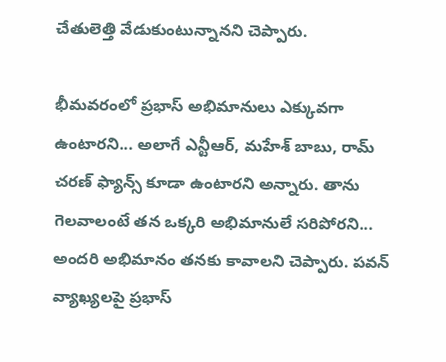చేతులెత్తి వేడుకుంటున్నానని చెప్పారు.

భీమవరంలో ప్రభాస్ అభిమానులు ఎక్కువగా ఉంటారని... అలాగే ఎన్టీఆర్, మహేశ్ బాబు, రామ్ చరణ్ ఫ్యాన్స్ కూడా ఉంటారని అన్నారు. తాను గెలవాలంటే తన ఒక్కరి అభిమానులే సరిపోరని... అందరి అభిమానం తనకు కావాలని చెప్పారు. పవన్ వ్యాఖ్యలపై ప్రభాస్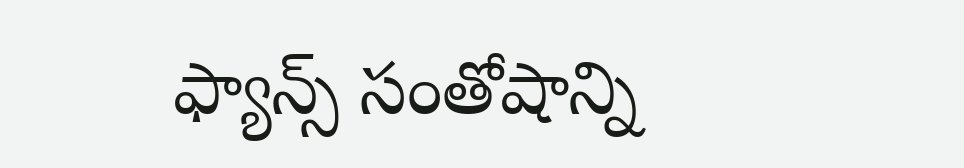ఫ్యాన్స్ సంతోషాన్ని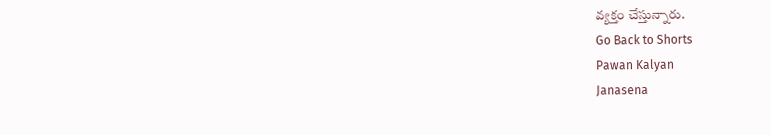వ్యక్తం చేస్తున్నారు.
Go Back to Shorts
Pawan Kalyan
Janasena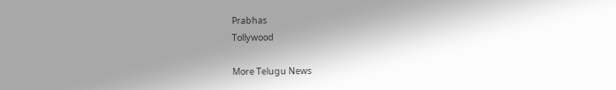Prabhas
Tollywood

More Telugu News